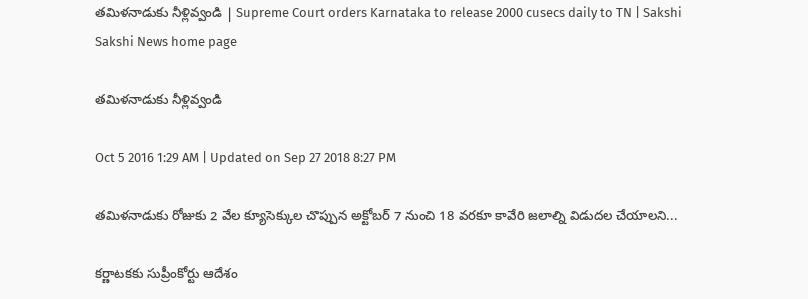తమిళనాడుకు నీళ్లివ్వండి | Supreme Court orders Karnataka to release 2000 cusecs daily to TN | Sakshi
Sakshi News home page

తమిళనాడుకు నీళ్లివ్వండి

Oct 5 2016 1:29 AM | Updated on Sep 27 2018 8:27 PM

తమిళనాడుకు రోజుకు 2 వేల క్యూసెక్కుల చొప్పున అక్టోబర్ 7 నుంచి 18 వరకూ కావేరి జలాల్ని విడుదల చేయాలని...

కర్ణాటకకు సుప్రీంకోర్టు ఆదేశం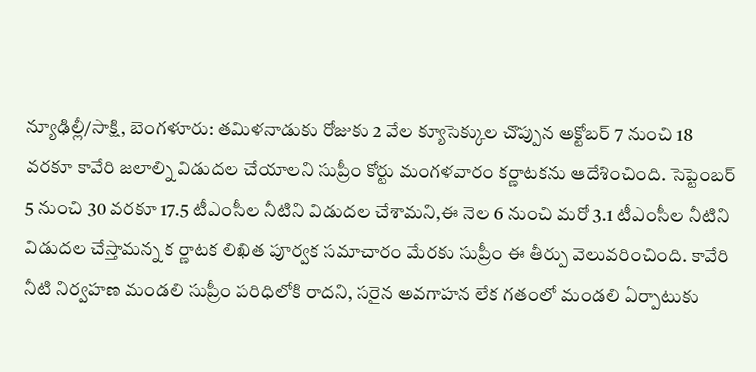న్యూఢిల్లీ/సాక్షి, బెంగళూరు: తమిళనాడుకు రోజుకు 2 వేల క్యూసెక్కుల చొప్పున అక్టోబర్ 7 నుంచి 18 వరకూ కావేరి జలాల్ని విడుదల చేయాలని సుప్రీం కోర్టు మంగళవారం కర్ణాటకను ఆదేశించింది. సెప్టెంబర్ 5 నుంచి 30 వరకూ 17.5 టీఎంసీల నీటిని విడుదల చేశామని,ఈ నెల 6 నుంచి మరో 3.1 టీఎంసీల నీటిని విడుదల చేస్తామన్న క ర్ణాటక లిఖిత పూర్వక సమాచారం మేరకు సుప్రీం ఈ తీర్పు వెలువరించింది. కావేరి నీటి నిర్వహణ మండలి సుప్రీం పరిధిలోకి రాదని, సరైన అవగాహన లేక గతంలో మండలి ఏర్పాటుకు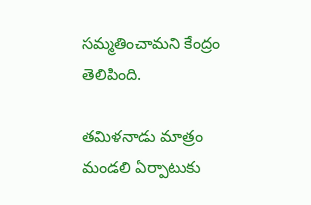సమ్మతించామని కేంద్రం తెలిపింది.

తమిళనాడు మాత్రం మండలి ఏర్పాటుకు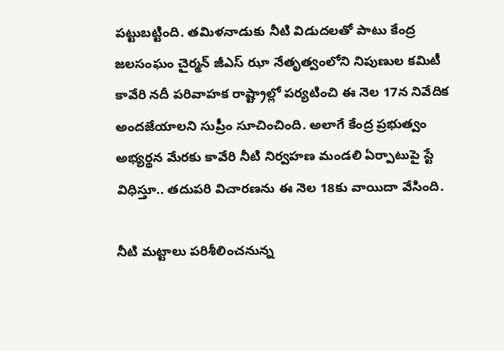పట్టుబట్టింది. తమిళనాడుకు నీటి విడుదలతో పాటు కేంద్ర జలసంఘం చైర్మన్ జీఎస్ ఝా నేతృత్వంలోని నిపుణుల కమిటీ కావేరి నదీ పరివాహక రాష్ట్రాల్లో పర్యటించి ఈ నెల 17న నివేదిక అందజేయాలని సుప్రీం సూచించింది. అలాగే కేంద్ర ప్రభుత్వం అభ్యర్థన మేరకు కావేరి నీటి నిర్వహణ మండలి ఏర్పాటుపై స్టే విధిస్తూ.. తదుపరి విచారణను ఈ నెల 18కు వాయిదా వేసింది.

నీటి మట్టాలు పరిశీలించనున్న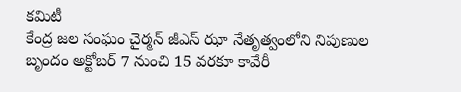కమిటీ
కేంద్ర జల సంఘం చైర్మన్ జీఎస్ ఝా నేతృత్వంలోని నిపుణుల బృందం అక్టోబర్ 7 నుంచి 15 వరకూ కావేరీ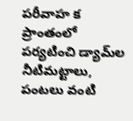పరీవాహ క ప్రాంతంలో పర్యటించి డ్యామ్‌ల నీటిమట్టాలు, పంటలు వంటి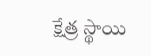క్షేత్ర స్థాయి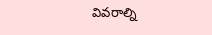వివరాల్ని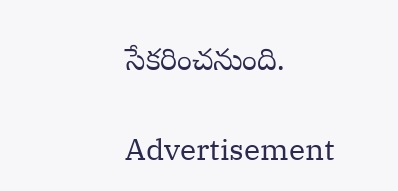సేకరించనుంది.

Advertisement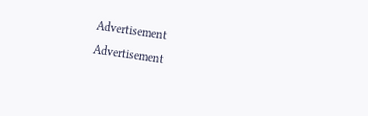Advertisement
Advertisement